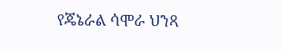የጄኔራል ሳሞራ ህንጻ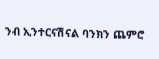ንብ ኢንተርናሽናል ባንክን ጨምሮ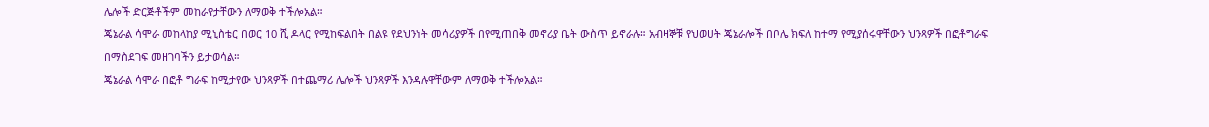ሌሎች ድርጅቶችም መከራየታቸውን ለማወቅ ተችሎአል።
ጄኔራል ሳሞራ መከላከያ ሚኒስቴር በወር 10 ሺ ዶላር የሚከፍልበት በልዩ የደህንነት መሳሪያዎች በየሚጠበቅ መኖሪያ ቤት ውስጥ ይኖራሉ። አብዛኞቹ የህወሀት ጄኔራሎች በቦሌ ክፍለ ከተማ የሚያሰሩዋቸውን ህንጻዎች በፎቶግራፍ በማስደገፍ መዘገባችን ይታወሳል።
ጄኔራል ሳሞራ በፎቶ ግራፍ ከሚታየው ህንጻዎች በተጨማሪ ሌሎች ህንጻዎች እንዳሉዋቸውም ለማወቅ ተችሎአል።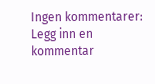Ingen kommentarer:
Legg inn en kommentar